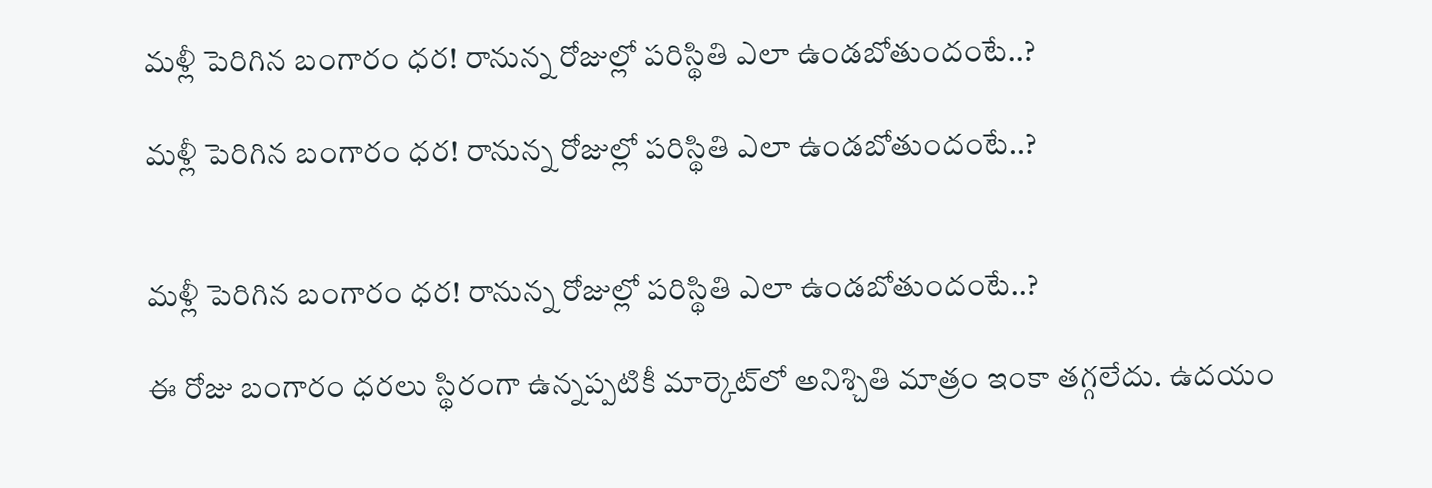మళ్లీ పెరిగిన బంగారం ధర! రానున్న రోజుల్లో పరిస్థితి ఎలా ఉండబోతుందంటే..?

మళ్లీ పెరిగిన బంగారం ధర! రానున్న రోజుల్లో పరిస్థితి ఎలా ఉండబోతుందంటే..?


మళ్లీ పెరిగిన బంగారం ధర! రానున్న రోజుల్లో పరిస్థితి ఎలా ఉండబోతుందంటే..?

ఈ రోజు బంగారం ధరలు స్థిరంగా ఉన్నప్పటికీ మార్కెట్‌లో అనిశ్చితి మాత్రం ఇంకా తగ్గలేదు. ఉదయం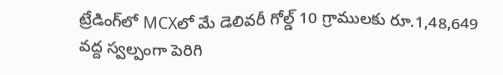ట్రేడింగ్‌లో MCXలో మే డెలివరీ గోల్డ్ 10 గ్రాములకు రూ.1,48,649 వద్ద స్వల్పంగా పెరిగి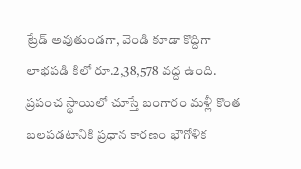ట్రేడ్ అవుతుండగా, వెండి కూడా కొద్దిగా లాభపడి కిలో రూ.2,38,578 వద్ద ఉంది. ప్రపంచ స్థాయిలో చూస్తే బంగారం మళ్లీ కొంత బలపడటానికి ప్రధాన కారణం భౌగోళిక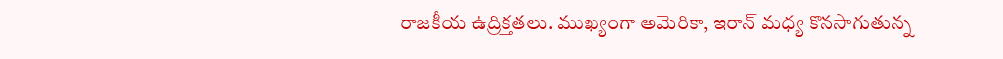రాజకీయ ఉద్రిక్తతలు. ముఖ్యంగా అమెరికా, ఇరాన్‌ మధ్య కొనసాగుతున్న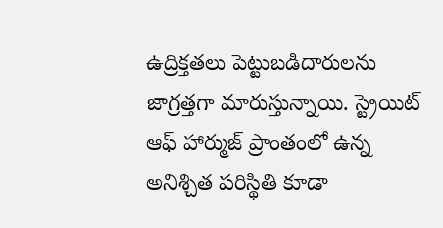ఉద్రిక్తతలు పెట్టుబడిదారులను జాగ్రత్తగా మారుస్తున్నాయి. స్ట్రెయిట్‌ ఆఫ్‌ హార్ముజ్‌ ప్రాంతంలో ఉన్న అనిశ్చిత పరిస్థితి కూడా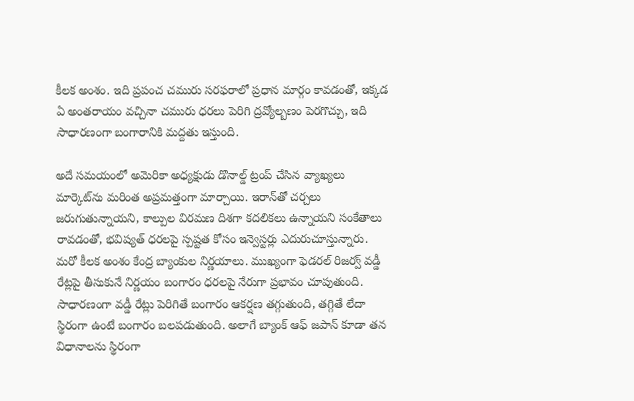కీలక అంశం. ఇది ప్రపంచ చమురు సరఫరాలో ప్రధాన మార్గం కావడంతో, ఇక్కడ ఏ అంతరాయం వచ్చినా చమురు ధరలు పెరిగి ద్రవ్యోల్బణం పెరగొచ్చు, ఇది సాధారణంగా బంగారానికి మద్దతు ఇస్తుంది.

అదే సమయంలో అమెరికా అధ్యక్షుడు డొనాల్డ్‌ ట్రంప్‌ చేసిన వ్యాఖ్యలు మార్కెట్‌ను మరింత అప్రమత్తంగా మార్చాయి. ఇరాన్‌తో చర్చలు జరుగుతున్నాయని, కాల్పుల విరమణ దిశగా కదలికలు ఉన్నాయని సంకేతాలు రావడంతో, భవిష్యత్ ధరలపై స్పష్టత కోసం ఇన్వెస్టర్లు ఎదురుచూస్తున్నారు. మరో కీలక అంశం కేంద్ర బ్యాంకుల నిర్ణయాలు. ముఖ్యంగా ఫెడరల్‌ రిజర్వ్‌ వడ్డీ రేట్లపై తీసుకునే నిర్ణయం బంగారం ధరలపై నేరుగా ప్రభావం చూపుతుంది. సాధారణంగా వడ్డీ రేట్లు పెరిగితే బంగారం ఆకర్షణ తగ్గుతుంది, తగ్గితే లేదా స్థిరంగా ఉంటే బంగారం బలపడుతుంది. అలాగే బ్యాంక్ ఆఫ్‌ జపాన్‌ కూడా తన విధానాలను స్థిరంగా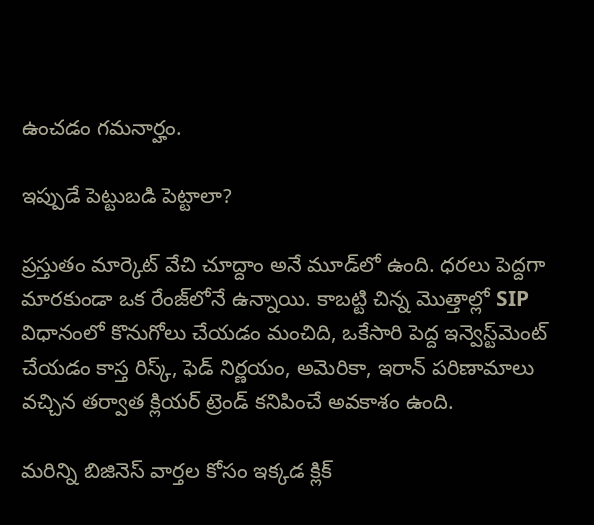ఉంచడం గమనార్హం.

ఇప్పుడే పెట్టుబడి పెట్టాలా?

ప్రస్తుతం మార్కెట్ వేచి చూద్దాం అనే మూడ్‌లో ఉంది. ధరలు పెద్దగా మారకుండా ఒక రేంజ్‌లోనే ఉన్నాయి. కాబట్టి చిన్న మొత్తాల్లో SIP విధానంలో కొనుగోలు చేయడం మంచిది, ఒకేసారి పెద్ద ఇన్వెస్ట్‌మెంట్ చేయడం కాస్త రిస్క్, ఫెడ్ నిర్ణయం, అమెరికా, ఇరాన్‌ పరిణామాలు వచ్చిన తర్వాత క్లియర్ ట్రెండ్ కనిపించే అవకాశం ఉంది.

మరిన్ని బిజినెస్‌ వార్తల కోసం ఇక్కడ క్లిక్‌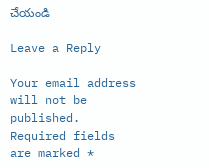చేయండి

Leave a Reply

Your email address will not be published. Required fields are marked *